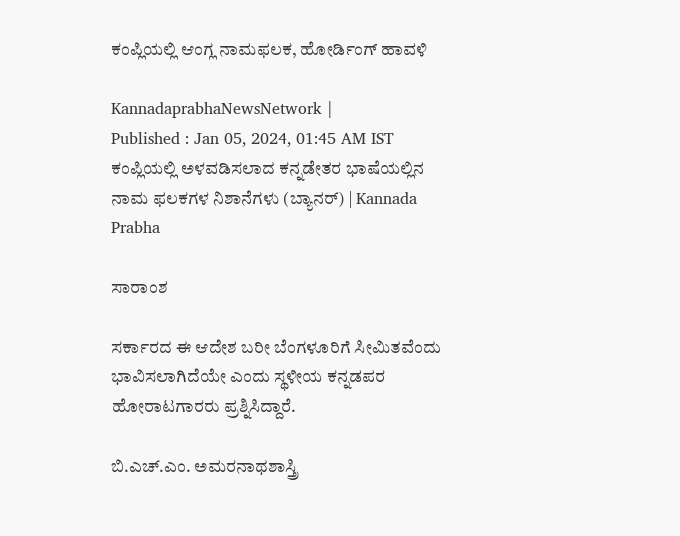ಕಂಪ್ಲಿಯಲ್ಲಿ ಆಂಗ್ಲ ನಾಮಫಲಕ, ಹೋರ್ಡಿಂಗ್ ಹಾವಳಿ

KannadaprabhaNewsNetwork |
Published : Jan 05, 2024, 01:45 AM IST
ಕಂಪ್ಲಿಯಲ್ಲಿ ಅಳವಡಿಸಲಾದ ಕನ್ನಡೇತರ ಭಾಷೆಯಲ್ಲಿನ ನಾಮ ಫಲಕಗಳ ನಿಶಾನೆಗಳು (ಬ್ಯಾನರ್) | Kannada Prabha

ಸಾರಾಂಶ

ಸರ್ಕಾರದ ಈ ಆದೇಶ ಬರೀ ಬೆಂಗಳೂರಿಗೆ ಸೀಮಿತವೆಂದು ಭಾವಿಸಲಾಗಿದೆಯೇ ಎಂದು ಸ್ಥಳೀಯ ಕನ್ನಡಪರ ಹೋರಾಟಗಾರರು ಪ್ರಶ್ನಿಸಿದ್ದಾರೆ.

ಬಿ.ಎಚ್.ಎಂ. ಅಮರನಾಥಶಾಸ್ತ್ರಿ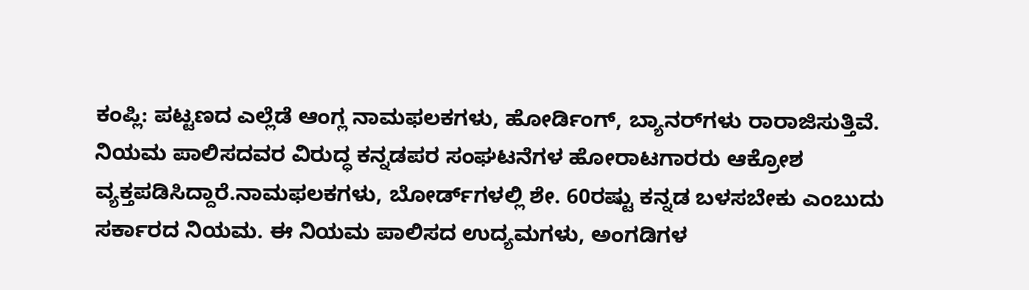ಕಂಪ್ಲಿ: ಪಟ್ಟಣದ ಎಲ್ಲೆಡೆ ಆಂಗ್ಲ ನಾಮಫಲಕಗಳು, ಹೋರ್ಡಿಂಗ್‌, ಬ್ಯಾನರ್‌ಗಳು ರಾರಾಜಿಸುತ್ತಿವೆ. ನಿಯಮ ಪಾಲಿಸದವರ ವಿರುದ್ಧ ಕನ್ನಡಪರ ಸಂಘಟನೆಗಳ ಹೋರಾಟಗಾರರು ಆಕ್ರೋಶ ವ್ಯಕ್ತಪಡಿಸಿದ್ದಾರೆ.ನಾಮಫಲಕಗಳು, ಬೋರ್ಡ್‌ಗಳಲ್ಲಿ ಶೇ. 60ರಷ್ಟು ಕನ್ನಡ ಬಳಸಬೇಕು ಎಂಬುದು ಸರ್ಕಾರದ ನಿಯಮ. ಈ ನಿಯಮ ಪಾಲಿಸದ ಉದ್ಯಮಗಳು, ಅಂಗಡಿಗಳ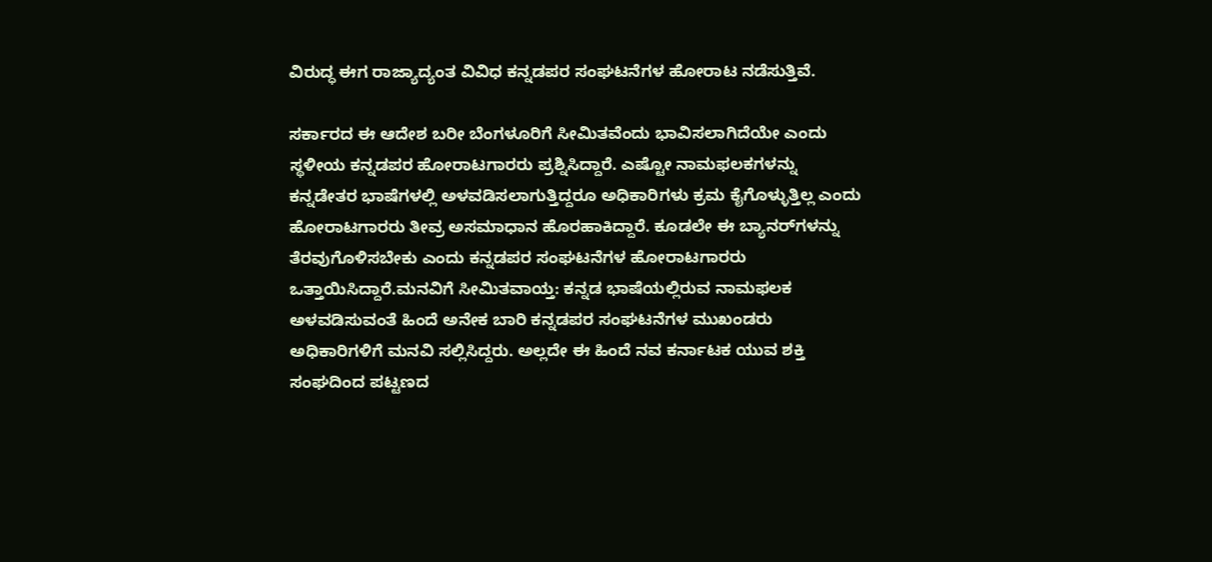ವಿರುದ್ಧ ಈಗ ರಾಜ್ಯಾದ್ಯಂತ ವಿವಿಧ ಕನ್ನಡಪರ ಸಂಘಟನೆಗಳ ಹೋರಾಟ ನಡೆಸುತ್ತಿವೆ.

ಸರ್ಕಾರದ ಈ ಆದೇಶ ಬರೀ ಬೆಂಗಳೂರಿಗೆ ಸೀಮಿತವೆಂದು ಭಾವಿಸಲಾಗಿದೆಯೇ ಎಂದು ಸ್ಥಳೀಯ ಕನ್ನಡಪರ ಹೋರಾಟಗಾರರು ಪ್ರಶ್ನಿಸಿದ್ದಾರೆ. ಎಷ್ಟೋ ನಾಮಫಲಕಗಳನ್ನು ಕನ್ನಡೇತರ ಭಾಷೆಗಳಲ್ಲಿ ಅಳವಡಿಸಲಾಗುತ್ತಿದ್ದರೂ ಅಧಿಕಾರಿಗಳು ಕ್ರಮ ಕೈಗೊಳ್ಳುತ್ತಿಲ್ಲ ಎಂದು ಹೋರಾಟಗಾರರು ತೀವ್ರ ಅಸಮಾಧಾನ ಹೊರಹಾಕಿದ್ದಾರೆ. ಕೂಡಲೇ ಈ ಬ್ಯಾನರ್‌ಗಳನ್ನು ತೆರವುಗೊಳಿಸಬೇಕು ಎಂದು ಕನ್ನಡಪರ ಸಂಘಟನೆಗಳ ಹೋರಾಟಗಾರರು ಒತ್ತಾಯಿಸಿದ್ದಾರೆ.ಮನವಿಗೆ ಸೀಮಿತವಾಯ್ತ: ಕನ್ನಡ ಭಾಷೆಯಲ್ಲಿರುವ ನಾಮಫಲಕ ಅಳವಡಿಸುವಂತೆ ಹಿಂದೆ ಅನೇಕ ಬಾರಿ ಕನ್ನಡಪರ ಸಂಘಟನೆಗಳ ಮುಖಂಡರು ಅಧಿಕಾರಿಗಳಿಗೆ ಮನವಿ ಸಲ್ಲಿಸಿದ್ದರು. ಅಲ್ಲದೇ ಈ ಹಿಂದೆ ನವ ಕರ್ನಾಟಕ ಯುವ ಶಕ್ತಿ ಸಂಘದಿಂದ ಪಟ್ಟಣದ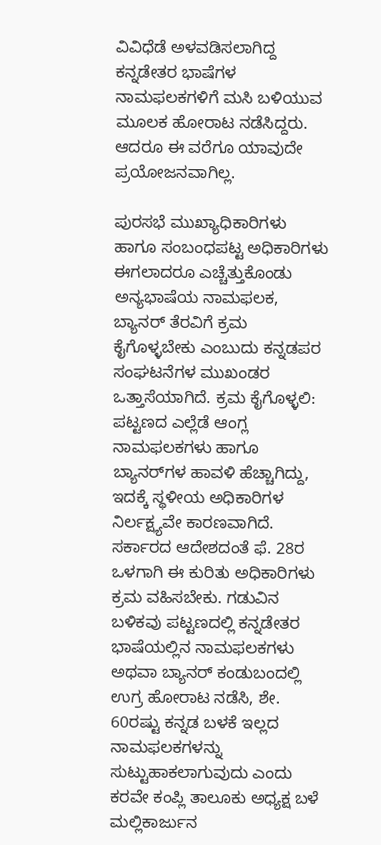ವಿವಿಧೆಡೆ ಅಳವಡಿಸಲಾಗಿದ್ದ ಕನ್ನಡೇತರ ಭಾಷೆಗಳ ನಾಮಫಲಕಗಳಿಗೆ ಮಸಿ ಬಳಿಯುವ ಮೂಲಕ ಹೋರಾಟ ನಡೆಸಿದ್ದರು. ಆದರೂ ಈ ವರೆಗೂ ಯಾವುದೇ ಪ್ರಯೋಜನವಾಗಿಲ್ಲ.

ಪುರಸಭೆ ಮುಖ್ಯಾಧಿಕಾರಿಗಳು ಹಾಗೂ ಸಂಬಂಧಪಟ್ಟ ಅಧಿಕಾರಿಗಳು ಈಗಲಾದರೂ ಎಚ್ಚೆತ್ತುಕೊಂಡು ಅನ್ಯಭಾಷೆಯ ನಾಮಫಲಕ, ಬ್ಯಾನರ್ ತೆರವಿಗೆ ಕ್ರಮ ಕೈಗೊಳ್ಳಬೇಕು ಎಂಬುದು ಕನ್ನಡಪರ ಸಂಘಟನೆಗಳ ಮುಖಂಡರ ಒತ್ತಾಸೆಯಾಗಿದೆ. ಕ್ರಮ ಕೈಗೊಳ್ಳಲಿ: ಪಟ್ಟಣದ ಎಲ್ಲೆಡೆ ಆಂಗ್ಲ ನಾಮಫಲಕಗಳು ಹಾಗೂ ಬ್ಯಾನರ್‌ಗಳ ಹಾವಳಿ ಹೆಚ್ಚಾಗಿದ್ದು, ಇದಕ್ಕೆ ಸ್ಥಳೀಯ ಅಧಿಕಾರಿಗಳ ನಿರ್ಲಕ್ಷ್ಯವೇ ಕಾರಣವಾಗಿದೆ. ಸರ್ಕಾರದ ಆದೇಶದಂತೆ ಫೆ. 28ರ ಒಳಗಾಗಿ ಈ ಕುರಿತು ಅಧಿಕಾರಿಗಳು ಕ್ರಮ ವಹಿಸಬೇಕು. ಗಡುವಿನ ಬಳಿಕವು ಪಟ್ಟಣದಲ್ಲಿ ಕನ್ನಡೇತರ ಭಾಷೆಯಲ್ಲಿನ ನಾಮಫಲಕಗಳು ಅಥವಾ ಬ್ಯಾನರ್ ಕಂಡುಬಂದಲ್ಲಿ ಉಗ್ರ ಹೋರಾಟ ನಡೆಸಿ, ಶೇ. 60ರಷ್ಟು ಕನ್ನಡ ಬಳಕೆ ಇಲ್ಲದ ನಾಮಫಲಕಗಳನ್ನು ಸುಟ್ಟುಹಾಕಲಾಗುವುದು ಎಂದು ಕರವೇ ಕಂಪ್ಲಿ ತಾಲೂಕು ಅಧ್ಯಕ್ಷ ಬಳೆ ಮಲ್ಲಿಕಾರ್ಜುನ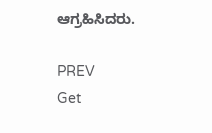ಆಗ್ರಹಿಸಿದರು.

PREV
Get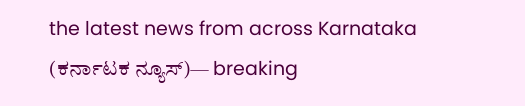the latest news from across Karnataka (ಕರ್ನಾಟಕ ನ್ಯೂಸ್)— breaking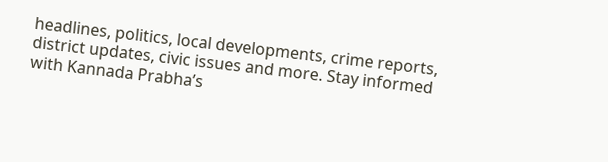headlines, politics, local developments, crime reports, district updates, civic issues and more. Stay informed with Kannada Prabha’s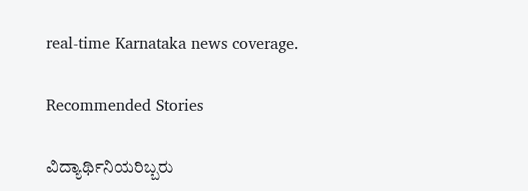real‑time Karnataka news coverage.

Recommended Stories

ವಿದ್ಯಾರ್ಥಿನಿಯರಿಬ್ಬರು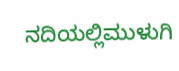ನದಿಯಲ್ಲಿಮುಳುಗಿ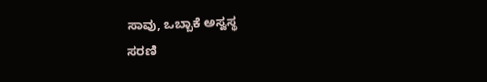ಸಾವು, ಒಬ್ಬಾಕೆ ಅಸ್ವಸ್ಥ
ಸರಣಿ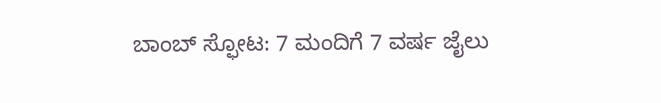ಬಾಂಬ್‌ ಸ್ಫೋಟ: 7 ಮಂದಿಗೆ 7 ವರ್ಷ ಜೈಲು